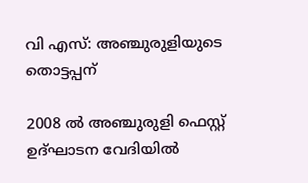വി എസ്: അഞ്ചുരുളിയുടെ തൊട്ടപ്പന്

2008 ൽ അഞ്ചുരുളി ഫെസ്റ്റ് ഉദ്ഘാടന വേദിയിൽ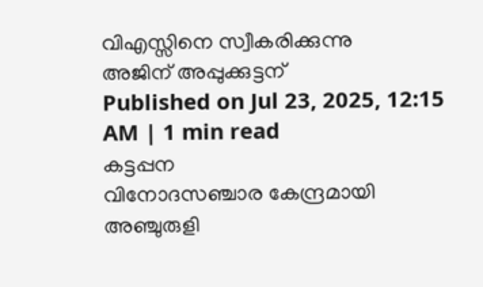വിഎസ്സിനെ സ്വീകരിക്കുന്നു
അജിന് അപ്പുക്കുട്ടന്
Published on Jul 23, 2025, 12:15 AM | 1 min read
കട്ടപ്പന
വിനോദസഞ്ചാര കേന്ദ്രമായി അഞ്ചുരുളി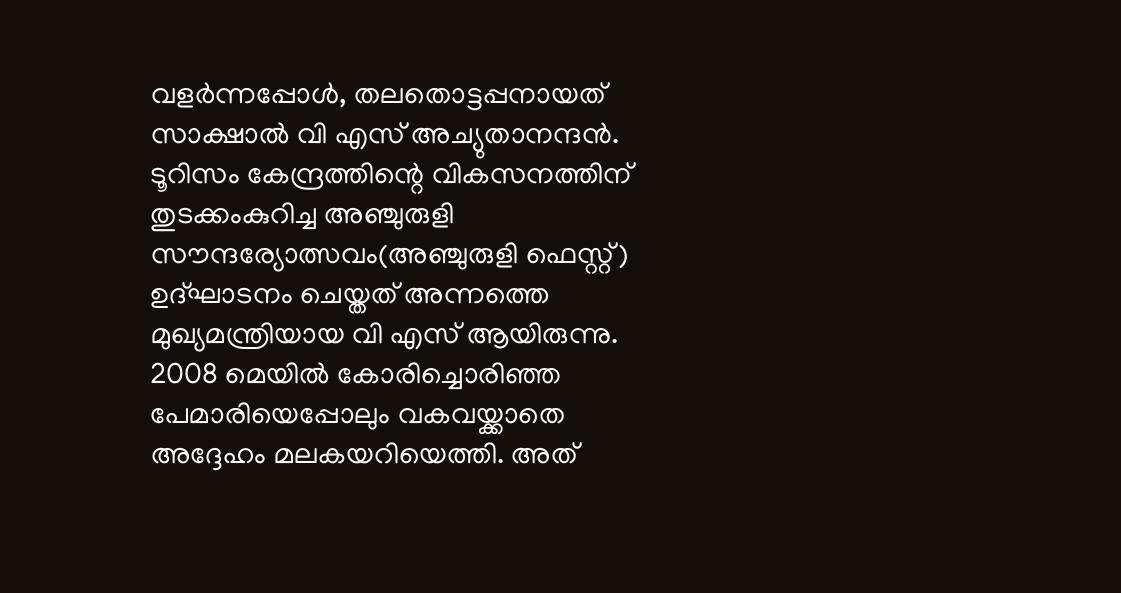വളർന്നപ്പോൾ, തലതൊട്ടപ്പനായത് സാക്ഷാൽ വി എസ് അച്യുതാനന്ദൻ. ടൂറിസം കേന്ദ്രത്തിന്റെ വികസനത്തിന് തുടക്കംകുറിച്ച അഞ്ചുരുളി സൗന്ദര്യോത്സവം(അഞ്ചുരുളി ഫെസ്റ്റ്) ഉദ്ഘാടനം ചെയ്തത് അന്നത്തെ മുഖ്യമന്ത്രിയായ വി എസ് ആയിരുന്നു. 2008 മെയിൽ കോരിച്ചൊരിഞ്ഞ പേമാരിയെപ്പോലും വകവയ്ക്കാതെ അദ്ദേഹം മലകയറിയെത്തി. അത്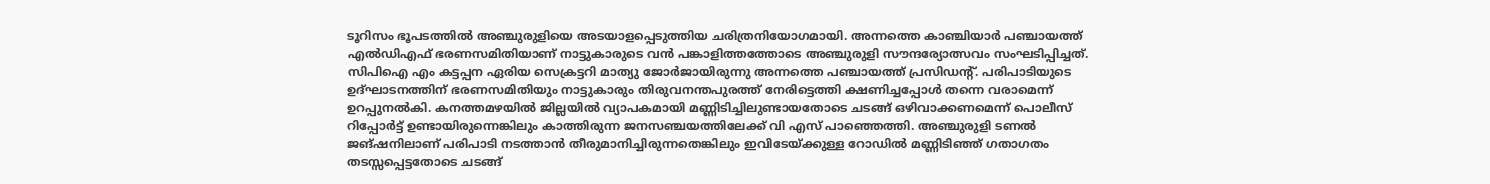ടൂറിസം ഭൂപടത്തിൽ അഞ്ചുരുളിയെ അടയാളപ്പെടുത്തിയ ചരിത്രനിയോഗമായി. അന്നത്തെ കാഞ്ചിയാർ പഞ്ചായത്ത് എൽഡിഎഫ് ഭരണസമിതിയാണ് നാട്ടുകാരുടെ വൻ പങ്കാളിത്തത്തോടെ അഞ്ചുരുളി സൗന്ദര്യോത്സവം സംഘടിപ്പിച്ചത്. സിപിഐ എം കട്ടപ്പന ഏരിയ സെക്രട്ടറി മാത്യു ജോർജായിരുന്നു അന്നത്തെ പഞ്ചായത്ത് പ്രസിഡന്റ്. പരിപാടിയുടെ ഉദ്ഘാടനത്തിന് ഭരണസമിതിയും നാട്ടുകാരും തിരുവനന്തപുരത്ത് നേരിട്ടെത്തി ക്ഷണിച്ചപ്പോൾ തന്നെ വരാമെന്ന് ഉറപ്പുനൽകി. കനത്തമഴയിൽ ജില്ലയിൽ വ്യാപകമായി മണ്ണിടിച്ചിലുണ്ടായതോടെ ചടങ്ങ് ഒഴിവാക്കണമെന്ന് പൊലീസ് റിപ്പോർട്ട് ഉണ്ടായിരുന്നെങ്കിലും കാത്തിരുന്ന ജനസഞ്ചയത്തിലേക്ക് വി എസ് പാഞ്ഞെത്തി. അഞ്ചുരുളി ടണൽ ജങ്ഷനിലാണ് പരിപാടി നടത്താൻ തീരുമാനിച്ചിരുന്നതെങ്കിലും ഇവിടേയ്ക്കുള്ള റോഡിൽ മണ്ണിടിഞ്ഞ് ഗതാഗതം തടസ്സപ്പെട്ടതോടെ ചടങ്ങ്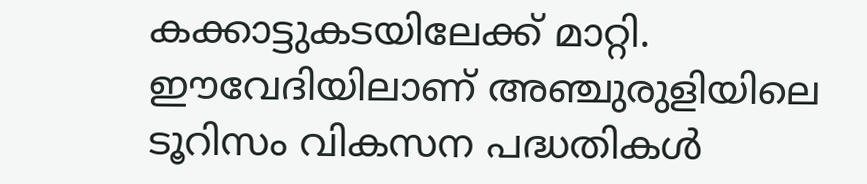കക്കാട്ടുകടയിലേക്ക് മാറ്റി. ഈവേദിയിലാണ് അഞ്ചുരുളിയിലെ ടൂറിസം വികസന പദ്ധതികൾ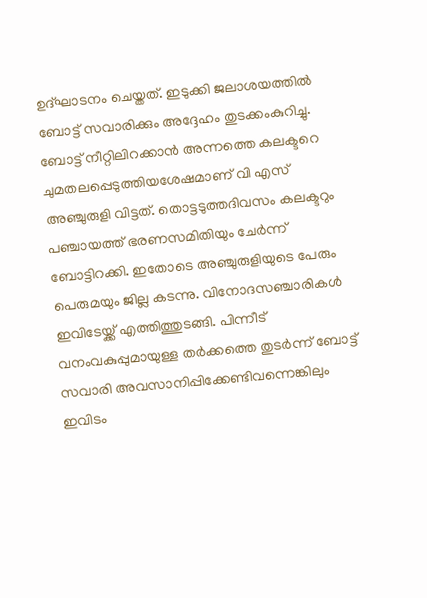ഉദ്ഘാടനം ചെയ്തത്. ഇടുക്കി ജലാശയത്തിൽ ബോട്ട് സവാരിക്കും അദ്ദേഹം തുടക്കംകുറിച്ചു. ബോട്ട് നീറ്റിലിറക്കാൻ അന്നത്തെ കലക്ടറെ ചുമതലപ്പെടുത്തിയശേഷമാണ് വി എസ് അഞ്ചുരുളി വിട്ടത്. തൊട്ടടുത്തദിവസം കലക്ടറും പഞ്ചായത്ത് ഭരണസമിതിയും ചേർന്ന് ബോട്ടിറക്കി. ഇതോടെ അഞ്ചുരുളിയുടെ പേരും പെരുമയും ജില്ല കടന്നു. വിനോദസഞ്ചാരികൾ ഇവിടേയ്ക്ക് എത്തിത്തുടങ്ങി. പിന്നീട് വനംവകുപ്പുമായുള്ള തർക്കത്തെ തുടർന്ന് ബോട്ട് സവാരി അവസാനിപ്പിക്കേണ്ടിവന്നെങ്കിലും ഇവിടം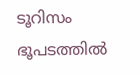ടൂറിസം ഭൂപടത്തിൽ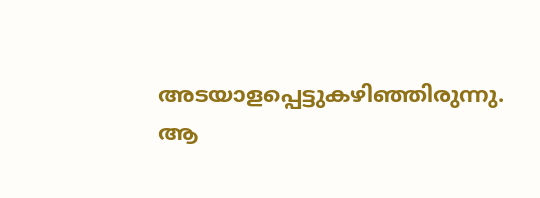അടയാളപ്പെട്ടുകഴിഞ്ഞിരുന്നു. ആ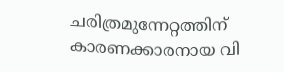ചരിത്രമുന്നേറ്റത്തിന് കാരണക്കാരനായ വി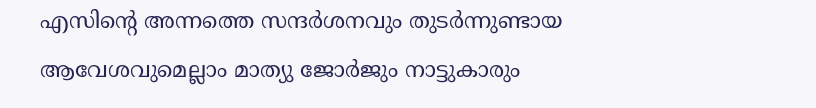എസിന്റെ അന്നത്തെ സന്ദർശനവും തുടർന്നുണ്ടായ ആവേശവുമെല്ലാം മാത്യു ജോർജും നാട്ടുകാരും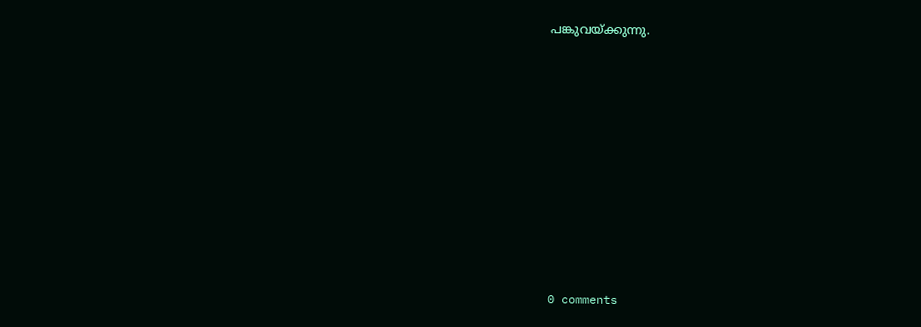പങ്കുവയ്ക്കുന്നു.










0 comments